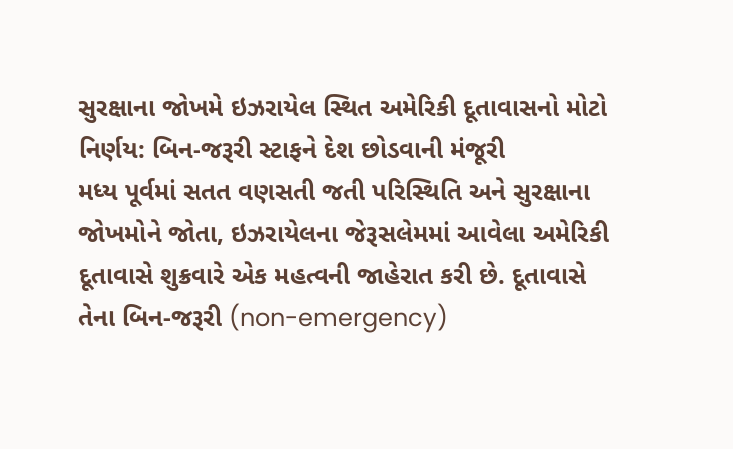સુરક્ષાના જોખમે ઇઝરાયેલ સ્થિત અમેરિકી દૂતાવાસનો મોટો નિર્ણય: બિન-જરૂરી સ્ટાફને દેશ છોડવાની મંજૂરી
મધ્ય પૂર્વમાં સતત વણસતી જતી પરિસ્થિતિ અને સુરક્ષાના જોખમોને જોતા, ઇઝરાયેલના જેરૂસલેમમાં આવેલા અમેરિકી દૂતાવાસે શુક્રવારે એક મહત્વની જાહેરાત કરી છે. દૂતાવાસે તેના બિન-જરૂરી (non-emergency)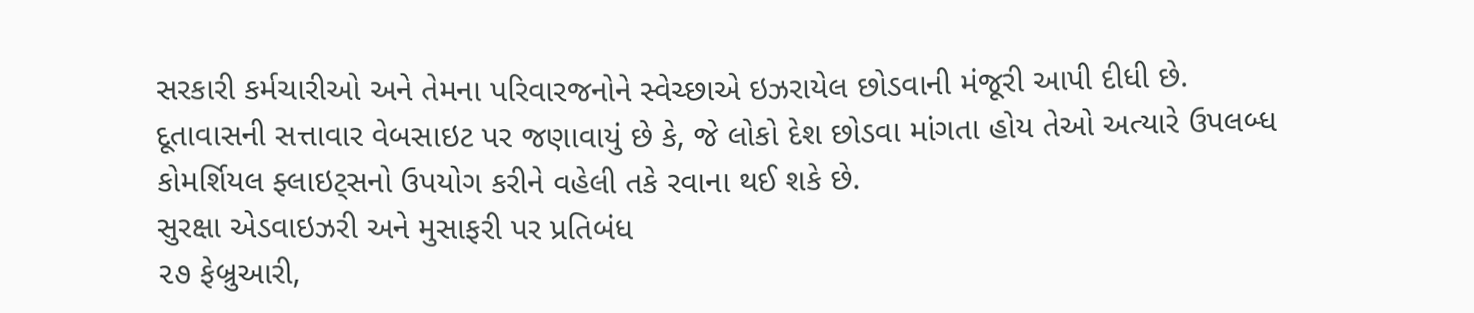સરકારી કર્મચારીઓ અને તેમના પરિવારજનોને સ્વેચ્છાએ ઇઝરાયેલ છોડવાની મંજૂરી આપી દીધી છે. દૂતાવાસની સત્તાવાર વેબસાઇટ પર જણાવાયું છે કે, જે લોકો દેશ છોડવા માંગતા હોય તેઓ અત્યારે ઉપલબ્ધ કોમર્શિયલ ફ્લાઇટ્સનો ઉપયોગ કરીને વહેલી તકે રવાના થઈ શકે છે.
સુરક્ષા એડવાઇઝરી અને મુસાફરી પર પ્રતિબંધ
૨૭ ફેબ્રુઆરી,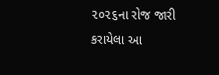૨૦૨૬ના રોજ જારી કરાયેલા આ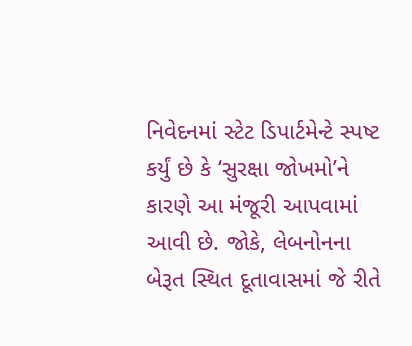નિવેદનમાં સ્ટેટ ડિપાર્ટમેન્ટે સ્પષ્ટ કર્યું છે કે ‘સુરક્ષા જોખમો’ને કારણે આ મંજૂરી આપવામાં આવી છે. જોકે, લેબનોનના બેરૂત સ્થિત દૂતાવાસમાં જે રીતે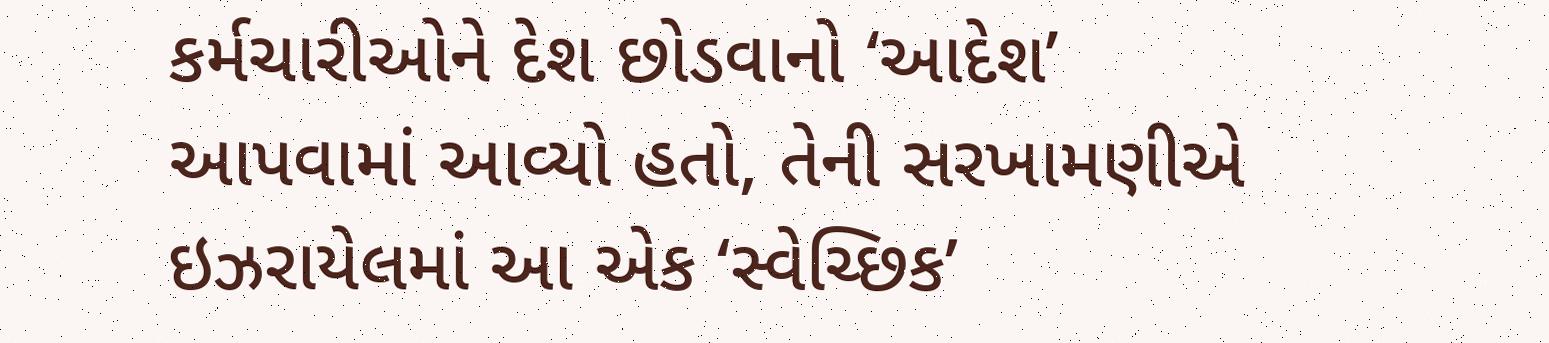કર્મચારીઓને દેશ છોડવાનો ‘આદેશ’ આપવામાં આવ્યો હતો, તેની સરખામણીએ ઇઝરાયેલમાં આ એક ‘સ્વેચ્છિક’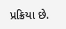પ્રક્રિયા છે.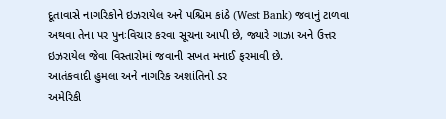દૂતાવાસે નાગરિકોને ઇઝરાયેલ અને પશ્ચિમ કાંઠે (West Bank) જવાનું ટાળવા અથવા તેના પર પુનઃવિચાર કરવા સૂચના આપી છે, જ્યારે ગાઝા અને ઉત્તર ઇઝરાયેલ જેવા વિસ્તારોમાં જવાની સખત મનાઈ ફરમાવી છે.
આતંકવાદી હુમલા અને નાગરિક અશાંતિનો ડર
અમેરિકી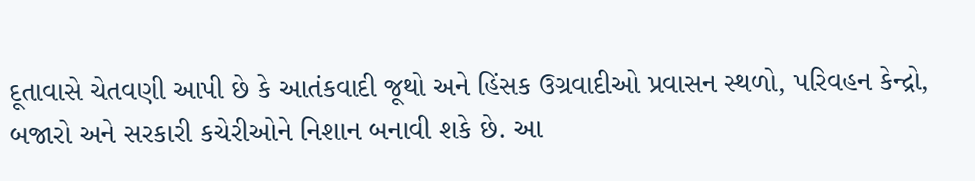દૂતાવાસે ચેતવણી આપી છે કે આતંકવાદી જૂથો અને હિંસક ઉગ્રવાદીઓ પ્રવાસન સ્થળો, પરિવહન કેન્દ્રો, બજારો અને સરકારી કચેરીઓને નિશાન બનાવી શકે છે. આ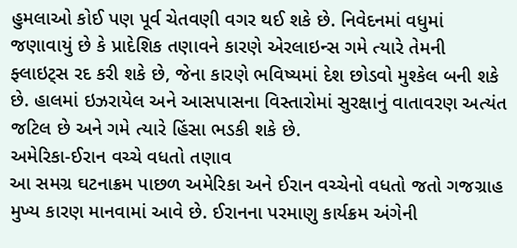હુમલાઓ કોઈ પણ પૂર્વ ચેતવણી વગર થઈ શકે છે. નિવેદનમાં વધુમાં જણાવાયું છે કે પ્રાદેશિક તણાવને કારણે એરલાઇન્સ ગમે ત્યારે તેમની ફ્લાઇટ્સ રદ કરી શકે છે, જેના કારણે ભવિષ્યમાં દેશ છોડવો મુશ્કેલ બની શકે છે. હાલમાં ઇઝરાયેલ અને આસપાસના વિસ્તારોમાં સુરક્ષાનું વાતાવરણ અત્યંત જટિલ છે અને ગમે ત્યારે હિંસા ભડકી શકે છે.
અમેરિકા-ઈરાન વચ્ચે વધતો તણાવ
આ સમગ્ર ઘટનાક્રમ પાછળ અમેરિકા અને ઈરાન વચ્ચેનો વધતો જતો ગજગ્રાહ મુખ્ય કારણ માનવામાં આવે છે. ઈરાનના પરમાણુ કાર્યક્રમ અંગેની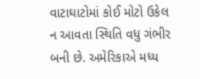વાટાઘાટોમાં કોઈ મોટો ઉકેલ ન આવતા સ્થિતિ વધુ ગંભીર બની છે. અમેરિકાએ મધ્ય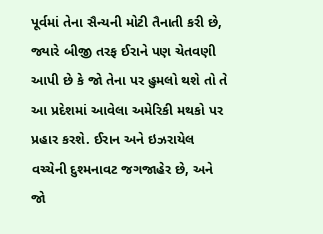પૂર્વમાં તેના સૈન્યની મોટી તૈનાતી કરી છે, જ્યારે બીજી તરફ ઈરાને પણ ચેતવણી આપી છે કે જો તેના પર હુમલો થશે તો તે આ પ્રદેશમાં આવેલા અમેરિકી મથકો પર પ્રહાર કરશે. ઈરાન અને ઇઝરાયેલ વચ્ચેની દુશ્મનાવટ જગજાહેર છે, અને જો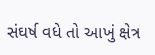સંઘર્ષ વધે તો આખું ક્ષેત્ર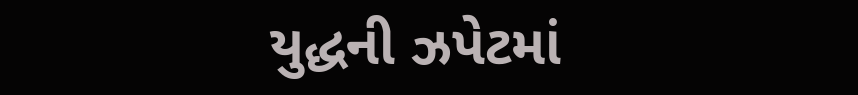યુદ્ધની ઝપેટમાં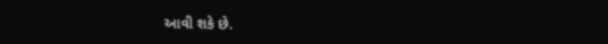આવી શકે છે.